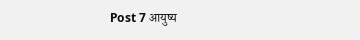Post 7 आयुष्य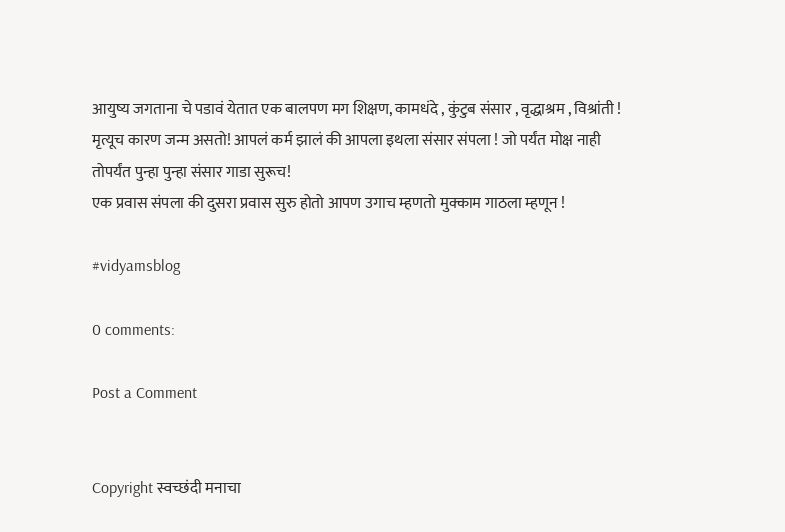आयुष्य जगताना चे पडावं येतात एक बालपण मग शिक्षण, कामधंदे , कुंटुब संसार , वृद्धाश्रम , विश्रांती !
मृत्यूच कारण जन्म असतो! आपलं कर्म झालं की आपला इथला संसार संपला ! जो पर्यंत मोक्ष नाही तोपर्यंत पुन्हा पुन्हा संसार गाडा सुरूच!
एक प्रवास संपला की दुसरा प्रवास सुरु होतो आपण उगाच म्हणतो मुक्काम गाठला म्हणून !

#vidyamsblog

0 comments:

Post a Comment


Copyright स्वच्छंदी मनाचा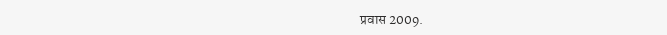प्रवास 2009.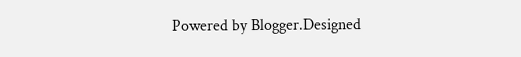Powered by Blogger.Designed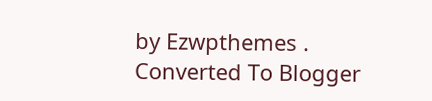by Ezwpthemes .
Converted To Blogger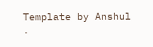Template by Anshul .